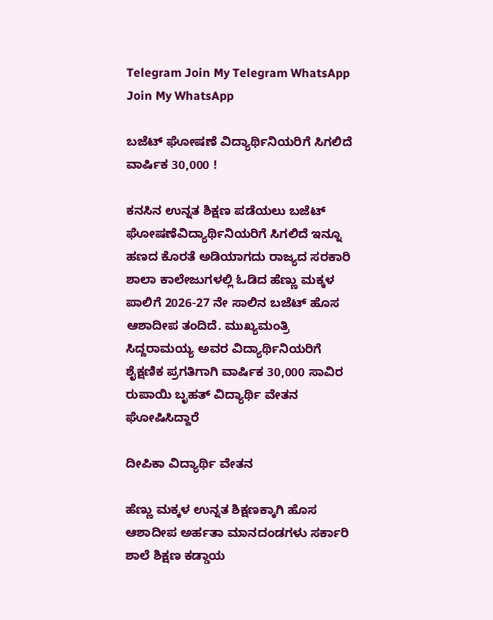Telegram Join My Telegram WhatsApp Join My WhatsApp

ಬಜೆಟ್ ಘೋಷಣೆ ವಿದ್ಯಾರ್ಥಿನಿಯರಿಗೆ ಸಿಗಲಿದೆ ವಾರ್ಷಿಕ 30,000 !

ಕನಸಿನ ಉನ್ನತ ಶಿಕ್ಷಣ ಪಡೆಯಲು ಬಜೆಟ್ ಘೋಷಣೆವಿದ್ಯಾರ್ಥಿನಿಯರಿಗೆ ಸಿಗಲಿದೆ ಇನ್ನೂ ಹಣದ ಕೊರತೆ ಅಡಿಯಾಗದು ರಾಜ್ಯದ ಸರಕಾರಿ ಶಾಲಾ ಕಾಲೇಜುಗಳಲ್ಲಿ ಓಡಿದ ಹೆಣ್ಣು ಮಕ್ಕಳ ಪಾಲಿಗೆ 2026-27 ನೇ ಸಾಲಿನ ಬಜೆಟ್ ಹೊಸ ಆಶಾದೀಪ ತಂದಿದೆ. ಮುಖ್ಯಮಂತ್ರಿ ಸಿದ್ದರಾಮಯ್ಯ ಅವರ ವಿದ್ಯಾರ್ಥಿನಿಯರಿಗೆ ಶೈಕ್ಷಣಿಕ ಪ್ರಗತಿಗಾಗಿ ವಾರ್ಷಿಕ 30,000 ಸಾವಿರ ರುಪಾಯಿ ಬೃಹತ್ ವಿದ್ಯಾರ್ಥಿ ವೇತನ ಘೋಷಿಸಿದ್ದಾರೆ

ದೀಪಿಕಾ ವಿದ್ಯಾರ್ಥಿ ವೇತನ

ಹೆಣ್ಣು ಮಕ್ಕಳ ಉನ್ನತ ಶಿಕ್ಷಣಕ್ಕಾಗಿ ಹೊಸ ಆಶಾದೀಪ ಅರ್ಹತಾ ಮಾನದಂಡಗಳು ಸರ್ಕಾರಿ ಶಾಲೆ ಶಿಕ್ಷಣ ಕಡ್ಡಾಯ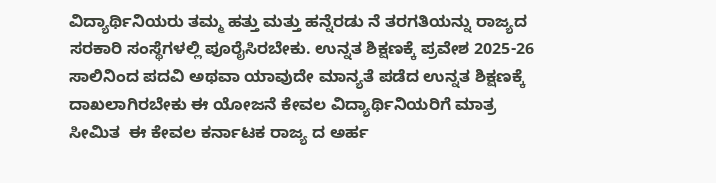ವಿದ್ಯಾರ್ಥಿನಿಯರು ತಮ್ಮ ಹತ್ತು ಮತ್ತು ಹನ್ನೆರಡು ನೆ ತರಗತಿಯನ್ನು ರಾಜ್ಯದ ಸರಕಾರಿ ಸಂಸ್ಥೆಗಳಲ್ಲಿ ಪೂರೈಸಿರಬೇಕು. ಉನ್ನತ ಶಿಕ್ಷಣಕ್ಕೆ ಪ್ರವೇಶ 2025-26 ಸಾಲಿನಿಂದ ಪದವಿ ಅಥವಾ ಯಾವುದೇ ಮಾನ್ಯತೆ ಪಡೆದ ಉನ್ನತ ಶಿಕ್ಷಣಕ್ಕೆ ದಾಖಲಾಗಿರಬೇಕು ಈ ಯೋಜನೆ ಕೇವಲ ವಿದ್ಯಾರ್ಥಿನಿಯರಿಗೆ ಮಾತ್ರ ಸೀಮಿತ  ಈ ಕೇವಲ ಕರ್ನಾಟಕ ರಾಜ್ಯ ದ ಅರ್ಹ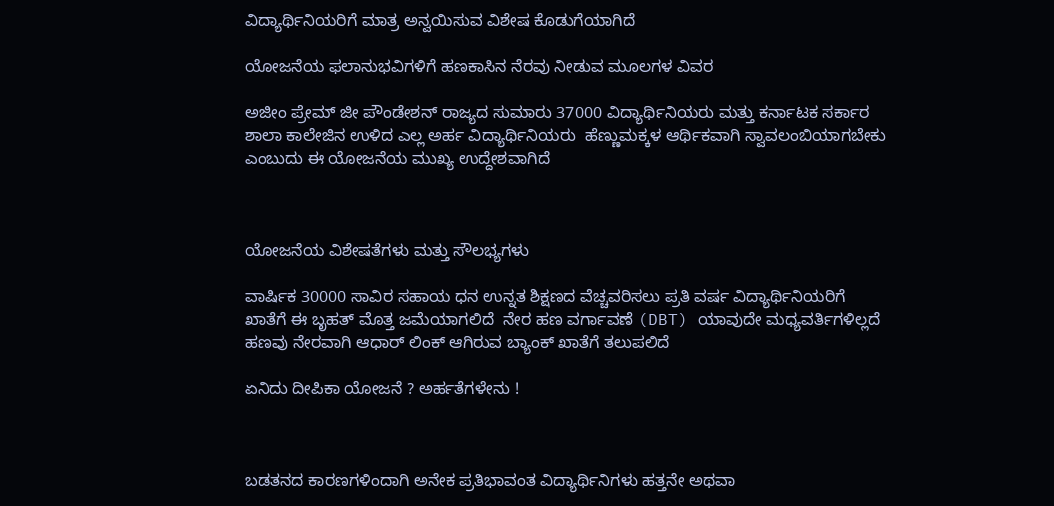ವಿದ್ಯಾರ್ಥಿನಿಯರಿಗೆ ಮಾತ್ರ ಅನ್ವಯಿಸುವ ವಿಶೇಷ ಕೊಡುಗೆಯಾಗಿದೆ

ಯೋಜನೆಯ ಫಲಾನುಭವಿಗಳಿಗೆ ಹಣಕಾಸಿನ ನೆರವು ನೀಡುವ ಮೂಲಗಳ ವಿವರ

ಅಜೀಂ ಪ್ರೇಮ್ ಜೀ ಪೌಂಡೇಶನ್ ರಾಜ್ಯದ ಸುಮಾರು 37000 ವಿದ್ಯಾರ್ಥಿನಿಯರು ಮತ್ತು ಕರ್ನಾಟಕ ಸರ್ಕಾರ ಶಾಲಾ ಕಾಲೇಜಿನ ಉಳಿದ ಎಲ್ಲ ಅರ್ಹ ವಿದ್ಯಾರ್ಥಿನಿಯರು  ಹೆಣ್ಣುಮಕ್ಕಳ ಆರ್ಥಿಕವಾಗಿ ಸ್ವಾವಲಂಬಿಯಾಗಬೇಕು ಎಂಬುದು ಈ ಯೋಜನೆಯ ಮುಖ್ಯ ಉದ್ದೇಶವಾಗಿದೆ



ಯೋಜನೆಯ ವಿಶೇಷತೆಗಳು ಮತ್ತು ಸೌಲಭ್ಯಗಳು

ವಾರ್ಷಿಕ 30000 ಸಾವಿರ ಸಹಾಯ ಧನ ಉನ್ನತ ಶಿಕ್ಷಣದ ವೆಚ್ಚವರಿಸಲು ಪ್ರತಿ ವರ್ಷ ವಿದ್ಯಾರ್ಥಿನಿಯರಿಗೆ ಖಾತೆಗೆ ಈ ಬೃಹತ್ ಮೊತ್ತ ಜಮೆಯಾಗಲಿದೆ  ನೇರ ಹಣ ವರ್ಗಾವಣೆ (DBT) ಯಾವುದೇ ಮಧ್ಯವರ್ತಿಗಳಿಲ್ಲದೆ ಹಣವು ನೇರವಾಗಿ ಆಧಾರ್ ಲಿಂಕ್ ಆಗಿರುವ ಬ್ಯಾಂಕ್ ಖಾತೆಗೆ ತಲುಪಲಿದೆ

ಏನಿದು ದೀಪಿಕಾ ಯೋಜನೆ ? ಅರ್ಹತೆಗಳೇನು !



ಬಡತನದ ಕಾರಣಗಳಿಂದಾಗಿ ಅನೇಕ ಪ್ರತಿಭಾವಂತ ವಿದ್ಯಾರ್ಥಿನಿಗಳು ಹತ್ತನೇ ಅಥವಾ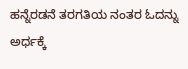ಹನ್ನೆರಡನೆ ತರಗತಿಯ ನಂತರ ಓದನ್ನು ಅರ್ಧಕ್ಕೆ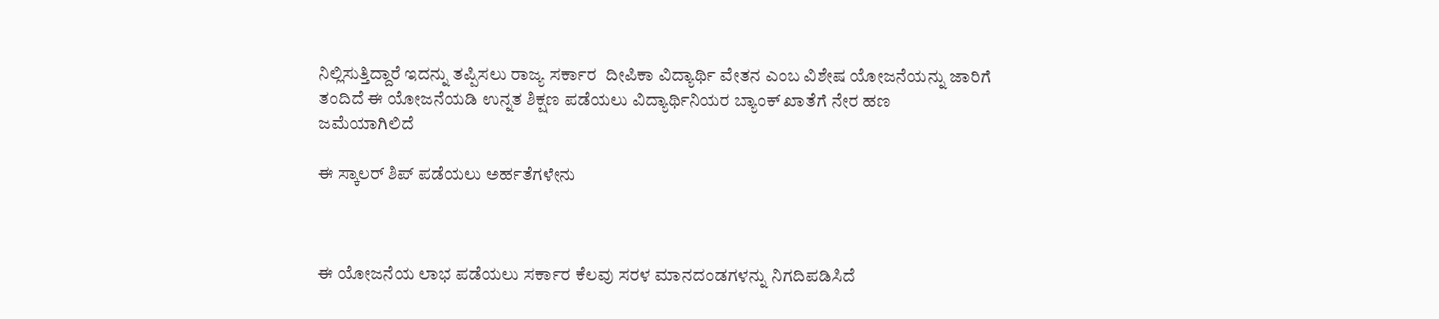ನಿಲ್ಲಿಸುತ್ತಿದ್ದಾರೆ ಇದನ್ನು ತಪ್ಪಿಸಲು ರಾಜ್ಯ ಸರ್ಕಾರ  ದೀಪಿಕಾ ವಿದ್ಯಾರ್ಥಿ ವೇತನ ಎಂಬ ವಿಶೇಷ ಯೋಜನೆಯನ್ನು ಜಾರಿಗೆ ತಂದಿದೆ ಈ ಯೋಜನೆಯಡಿ ಉನ್ನತ ಶಿಕ್ಷಣ ಪಡೆಯಲು ವಿದ್ಯಾರ್ಥಿನಿಯರ ಬ್ಯಾಂಕ್ ಖಾತೆಗೆ ನೇರ ಹಣ  ಜಮೆಯಾಗಿಲಿದೆ

ಈ ಸ್ಕಾಲರ್ ಶಿಪ್ ಪಡೆಯಲು ಅರ್ಹತೆಗಳೇನು



ಈ ಯೋಜನೆಯ ಲಾಭ ಪಡೆಯಲು ಸರ್ಕಾರ ಕೆಲವು ಸರಳ ಮಾನದಂಡಗಳನ್ನು ನಿಗದಿಪಡಿಸಿದೆ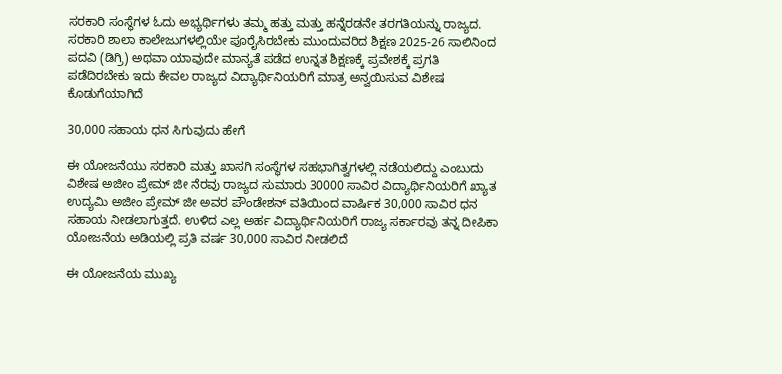ಸರಕಾರಿ ಸಂಸ್ಥೆಗಳ ಓದು ಅಭ್ಯರ್ಥಿಗಳು ತಮ್ಮ ಹತ್ತು ಮತ್ತು ಹನ್ನೆರಡನೇ ತರಗತಿಯನ್ನು ರಾಜ್ಯದ. ಸರಕಾರಿ ಶಾಲಾ ಕಾಲೇಜುಗಳಲ್ಲಿಯೇ ಪೂರೈಸಿರಬೇಕು ಮುಂದುವರಿದ ಶಿಕ್ಷಣ 2025-26 ಸಾಲಿನಿಂದ ಪದವಿ (ಡಿಗ್ರಿ) ಅಥವಾ ಯಾವುದೇ ಮಾನ್ಯತೆ ಪಡೆದ ಉನ್ನತ ಶಿಕ್ಷಣಕ್ಕೆ ಪ್ರವೇಶಕ್ಕೆ ಪ್ರಗತಿ ಪಡೆದಿರಬೇಕು ಇದು ಕೇವಲ ರಾಜ್ಯದ ವಿದ್ಯಾರ್ಥಿನಿಯರಿಗೆ ಮಾತ್ರ ಅನ್ವಯಿಸುವ ವಿಶೇಷ ಕೊಡುಗೆಯಾಗಿದೆ

30,000 ಸಹಾಯ ಧನ ಸಿಗುವುದು ಹೇಗೆ

ಈ ಯೋಜನೆಯು ಸರಕಾರಿ ಮತ್ತು ಖಾಸಗಿ ಸಂಸ್ಥೆಗಳ ಸಹಭಾಗಿತ್ವಗಳಲ್ಲಿ ನಡೆಯಲಿದ್ದು ಎಂಬುದು ವಿಶೇಷ ಅಜೀಂ ಪ್ರೇಮ್ ಜೀ ನೆರವು ರಾಜ್ಯದ ಸುಮಾರು 30000 ಸಾವಿರ ವಿದ್ಯಾರ್ಥಿನಿಯರಿಗೆ ಖ್ಯಾತ ಉದ್ಯಮಿ ಅಜೀಂ ಪ್ರೇಮ್ ಜೀ ಅವರ ಪೌಂಡೇಶನ್ ವತಿಯಿಂದ ವಾರ್ಷಿಕ 30,000 ಸಾವಿರ ಧನ ಸಹಾಯ ನೀಡಲಾಗುತ್ತದೆ. ಉಳಿದ ಎಲ್ಲ ಅರ್ಹ ವಿದ್ಯಾರ್ಥಿನಿಯರಿಗೆ ರಾಜ್ಯ ಸರ್ಕಾರವು ತನ್ನ ದೀಪಿಕಾ ಯೋಜನೆಯ ಅಡಿಯಲ್ಲಿ ಪ್ರತಿ ವರ್ಷ 30,000 ಸಾವಿರ ನೀಡಲಿದೆ

ಈ ಯೋಜನೆಯ ಮುಖ್ಯ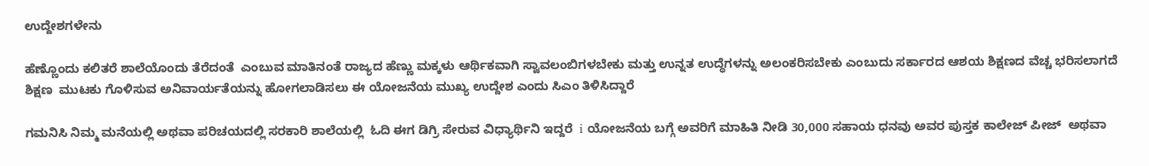ಉದ್ದೇಶಗಳೇನು

ಹೆಣ್ಣೊಂದು ಕಲಿತರೆ ಶಾಲೆಯೊಂದು ತೆರೆದಂತೆ  ಎಂಬುವ ಮಾತಿನಂತೆ ರಾಜ್ಯದ ಹೆಣ್ಣು ಮಕ್ಕಳು ಆರ್ಥಿಕವಾಗಿ ಸ್ವಾವಲಂಬಿಗಳಬೇಕು ಮತ್ತು ಉನ್ನತ ಉದ್ಧೆಗಳನ್ನು ಅಲಂಕರಿಸಬೇಕು ಎಂಬುದು ಸರ್ಕಾರದ ಆಶಯ ಶಿಕ್ಷಣದ ವೆಚ್ಚ ಭರಿಸಲಾಗದೆ ಶಿಕ್ಷಣ  ಮುಟಕು ಗೊಳಿಸುವ ಅನಿವಾರ್ಯತೆಯನ್ನು ಹೋಗಲಾಡಿಸಲು ಈ ಯೋಜನೆಯ ಮುಖ್ಯ ಉದ್ದೇಶ ಎಂದು ಸಿಎಂ ತಿಳಿಸಿದ್ದಾರೆ

ಗಮನಿಸಿ ನಿಮ್ಮ ಮನೆಯಲ್ಲಿ ಅಥವಾ ಪರಿಚಯದಲ್ಲಿ ಸರಕಾರಿ ಶಾಲೆಯಲ್ಲಿ  ಓದಿ ಈಗ ಡಿಗ್ರಿ ಸೇರುವ ವಿಧ್ಯಾರ್ಥಿನಿ ಇದ್ದರೆ  i ಯೋಜನೆಯ ಬಗ್ಗೆ ಅವರಿಗೆ ಮಾಹಿತಿ ನೀಡಿ 30,000 ಸಹಾಯ ಧನವು ಅವರ ಪುಸ್ತಕ ಕಾಲೇಜ್ ಪೀಜ್  ಅಥವಾ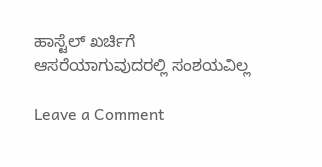ಹಾಸ್ಟೆಲ್ ಖರ್ಚಿಗೆ ಆಸರೆಯಾಗುವುದರಲ್ಲಿ ಸಂಶಯವಿಲ್ಲ

Leave a Comment